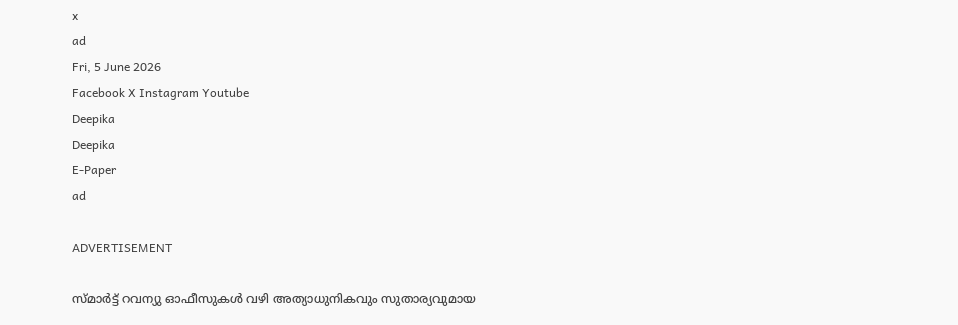x
ad
Fri, 5 June 2026
Facebook X Instagram Youtube
Deepika
Deepika
E-Paper
ad

ADVERTISEMENT

സ്മാർട്ട് റവന്യു ഓഫീസുകൾ വഴി അത്യാധുനികവും സുതാര്യവുമായ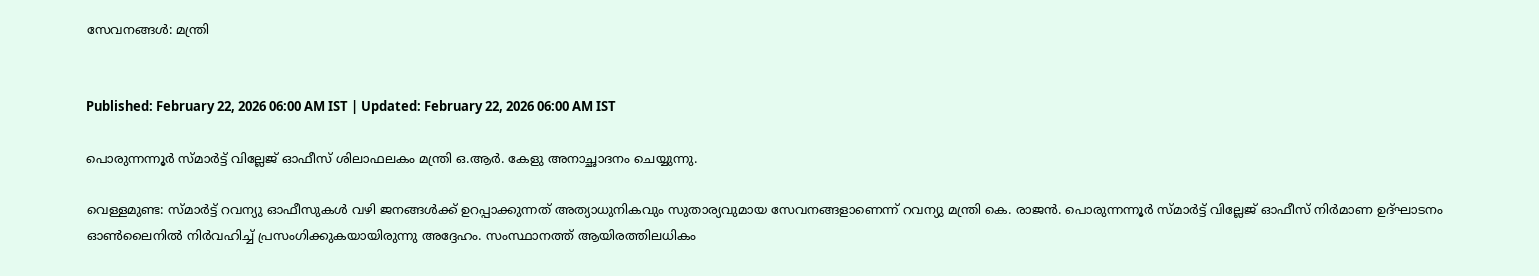സേവനങ്ങൾ: മന്ത്രി


Published: February 22, 2026 06:00 AM IST | Updated: February 22, 2026 06:00 AM IST

പൊരുന്നന്നൂർ സ്മാർട്ട് വില്ലേജ് ഓഫീസ് ശിലാഫലകം മന്ത്രി ഒ.ആർ. കേളു അനാച്ഛാദനം ചെയ്യുന്നു.

വെള്ളമുണ്ട: സ്മാർട്ട് റവന്യു ഓഫീസുകൾ വഴി ജനങ്ങൾക്ക് ഉറപ്പാക്കുന്നത് അത്യാധുനികവും സുതാര്യവുമായ സേവനങ്ങളാണെന്ന് റവന്യു മന്ത്രി കെ. രാജൻ. പൊരുന്നന്നൂർ സ്മാർട്ട് വില്ലേജ് ഓഫീസ് നിർമാണ ഉദ്ഘാടനം ഓണ്‍ലൈനിൽ നിർവഹിച്ച് പ്രസംഗിക്കുകയായിരുന്നു അദ്ദേഹം. സംസ്ഥാനത്ത് ആയിരത്തിലധികം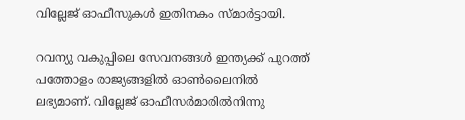വില്ലേജ് ഓഫീസുകൾ ഇതിനകം സ്മാർട്ടായി.

റവന്യു വകുപ്പിലെ സേവനങ്ങൾ ഇന്ത്യക്ക് പുറത്ത് പത്തോളം രാജ്യങ്ങളിൽ ഓണ്‍ലൈനിൽ ലഭ്യമാണ്. വില്ലേജ് ഓഫീസർമാരിൽനിന്നു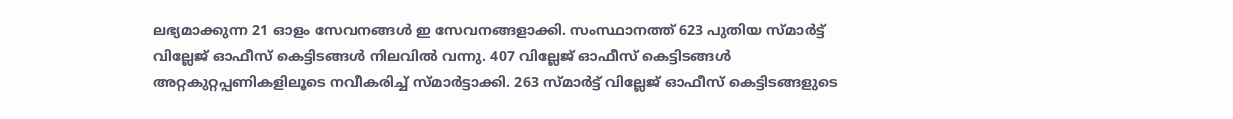ലഭ്യമാക്കുന്ന 21 ഓളം സേവനങ്ങൾ ഇ സേവനങ്ങളാക്കി. സംസ്ഥാനത്ത് 623 പുതിയ സ്മാർട്ട് വില്ലേജ് ഓഫീസ് കെട്ടിടങ്ങൾ നിലവിൽ വന്നു. 407 വില്ലേജ് ഓഫീസ് കെട്ടിടങ്ങൾ അറ്റകുറ്റപ്പണികളിലൂടെ നവീകരിച്ച് സ്മാർട്ടാക്കി. 263 സ്മാർട്ട് വില്ലേജ് ഓഫീസ് കെട്ടിടങ്ങളുടെ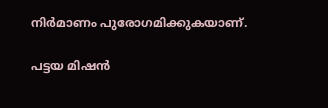നിർമാണം പുരോഗമിക്കുകയാണ്.

പട്ടയ മിഷൻ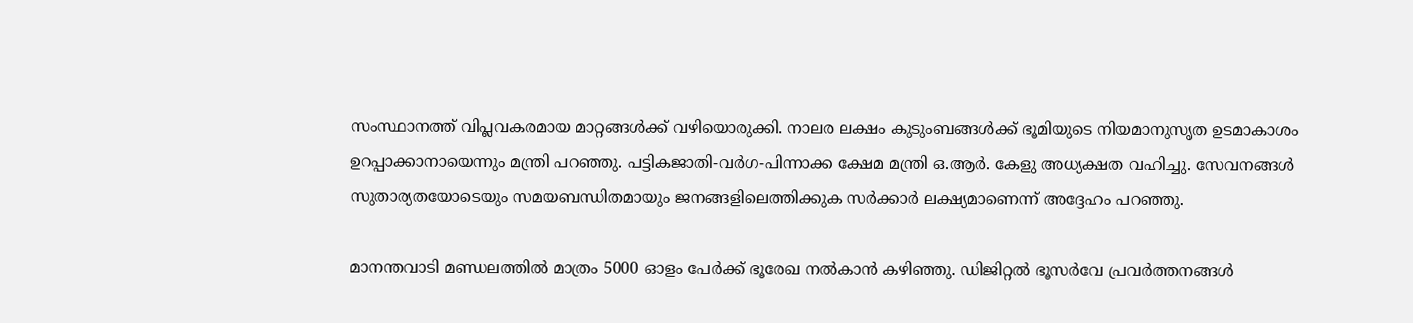സംസ്ഥാനത്ത് വിപ്ലവകരമായ മാറ്റങ്ങൾക്ക് വഴിയൊരുക്കി. നാലര ലക്ഷം കുടുംബങ്ങൾക്ക് ഭൂമിയുടെ നിയമാനുസൃത ഉടമാകാശം ഉറപ്പാക്കാനായെന്നും മന്ത്രി പറഞ്ഞു. പട്ടികജാതി-വർഗ-പിന്നാക്ക ക്ഷേമ മന്ത്രി ഒ.ആർ. കേളു അധ്യക്ഷത വഹിച്ചു. സേവനങ്ങൾ സുതാര്യതയോടെയും സമയബന്ധിതമായും ജനങ്ങളിലെത്തിക്കുക സർക്കാർ ലക്ഷ്യമാണെന്ന് അദ്ദേഹം പറഞ്ഞു.

മാനന്തവാടി മണ്ഡലത്തിൽ മാത്രം 5000 ഓളം പേർക്ക് ഭൂരേഖ നൽകാൻ കഴിഞ്ഞു. ഡിജിറ്റൽ ഭൂസർവേ പ്രവർത്തനങ്ങൾ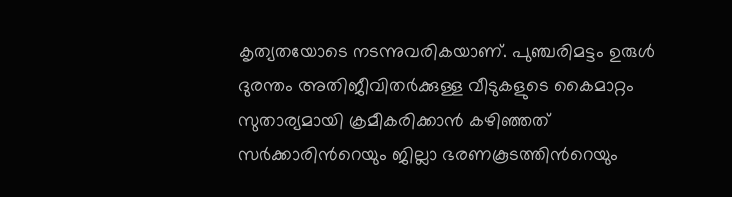കൃത്യതയോടെ നടന്നുവരികയാണ്. പുഞ്ചരിമട്ടം ഉരുൾ ദുരന്തം അതിജീവിതർക്കുള്ള വീടുകളുടെ കൈമാറ്റം സുതാര്യമായി ക്രമീകരിക്കാൻ കഴിഞ്ഞത് സർക്കാരിന്‍റെയും ജില്ലാ ഭരണകൂടത്തിന്‍റെയും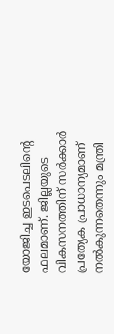യോജിച്ച ഇടപെടലിന്‍റെ ഫലമാണ്. ജില്ലയുടെ വികസനത്തിന് സർക്കാർ പ്രത്യേക പ്രാധാന്യമാണ് നൽകുന്നതെന്നും മന്ത്രി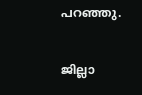പറഞ്ഞു.

ജില്ലാ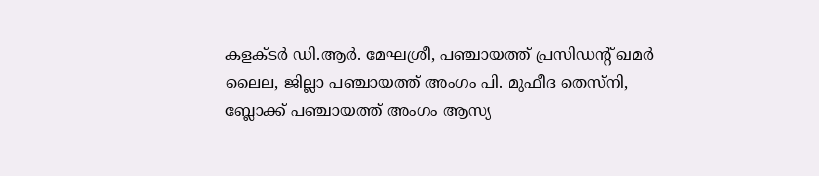കളക്ടർ ഡി.ആർ. മേഘശ്രീ, പഞ്ചായത്ത് പ്രസിഡന്‍റ് ഖമർ ലൈല, ജില്ലാ പഞ്ചായത്ത് അംഗം പി. മുഫീദ തെസ്നി, ബ്ലോക്ക് പഞ്ചായത്ത് അംഗം ആസ്യ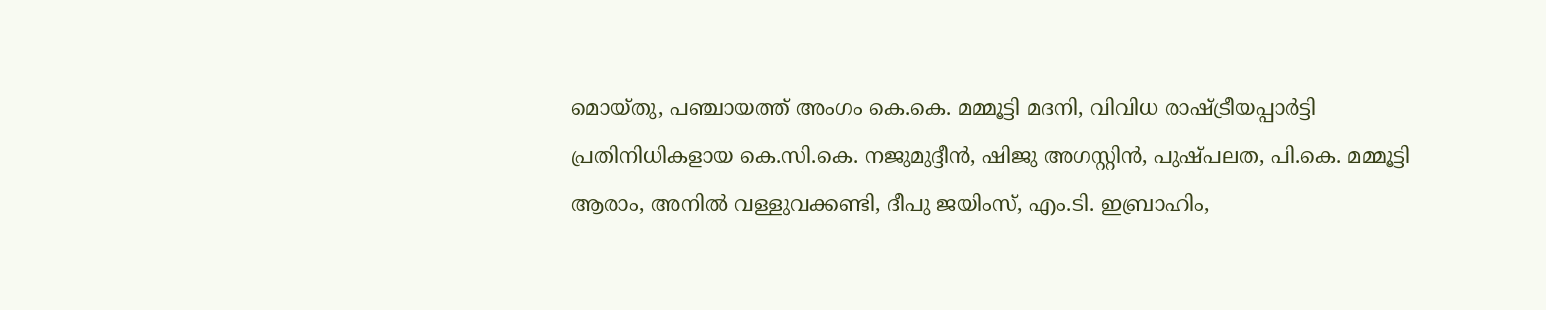മൊയ്തു, പഞ്ചായത്ത് അംഗം കെ.കെ. മമ്മൂട്ടി മദനി, വിവിധ രാഷ്ട്രീയപ്പാർട്ടി പ്രതിനിധികളായ കെ.സി.കെ. നജുമുദ്ദീൻ, ഷിജു അഗസ്റ്റിൻ, പുഷ്പലത, പി.കെ. മമ്മൂട്ടി ആരാം, അനിൽ വള്ളുവക്കണ്ടി, ദീപു ജയിംസ്, എം.ടി. ഇബ്രാഹിം,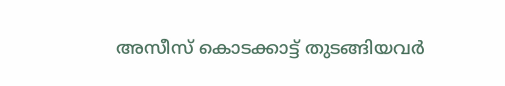അസീസ് കൊടക്കാട്ട് തുടങ്ങിയവർ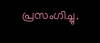പ്രസംഗിച്ചു.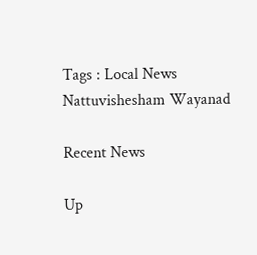Tags : Local News Nattuvishesham Wayanad

Recent News

Up